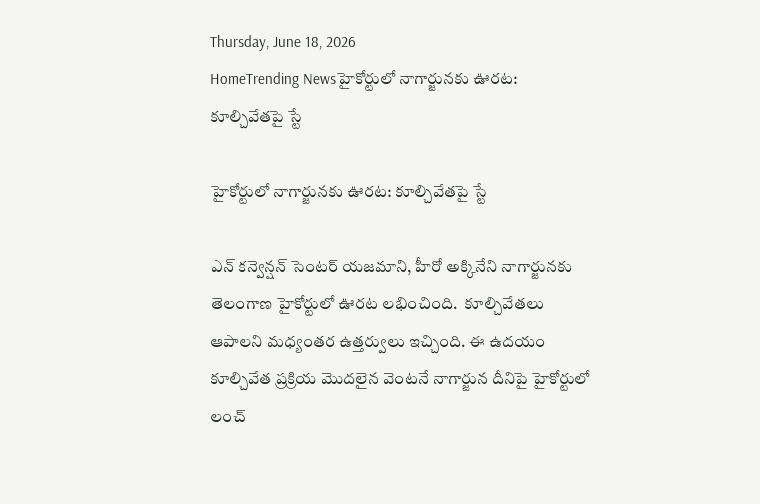Thursday, June 18, 2026
HomeTrending Newsహైకోర్టులో నాగార్జునకు ఊరట: కూల్చివేతపై స్టే

హైకోర్టులో నాగార్జునకు ఊరట: కూల్చివేతపై స్టే

ఎన్ కన్వెన్షన్ సెంటర్ యజమాని, హీరో అక్కినేని నాగార్జునకు తెలంగాణ హైకోర్టులో ఊరట లభించింది.  కూల్చివేతలు ఆపాలని మధ్యంతర ఉత్తర్వులు ఇచ్చింది. ఈ ఉదయం కూల్చివేత ప్రక్రియ మొదలైన వెంటనే నాగార్జున దీనిపై హైకోర్టులో లంచ్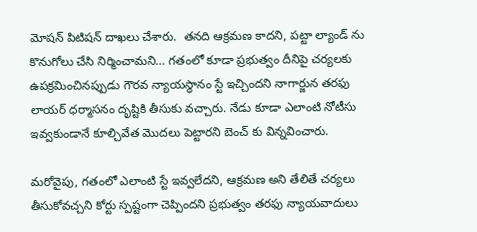మోషన్ పిటిషన్ దాఖలు చేశారు.  తనది ఆక్రమణ కాదని, పట్టా ల్యాండ్ ను కొనుగోలు చేసి నిర్మించామని… గతంలో కూడా ప్రభుత్వం దీనిపై చర్యలకు ఉపక్రమించినప్పుడు గౌరవ న్యాయస్థానం స్టే ఇచ్చిందని నాగార్జున తరఫు లాయర్ ధర్మాసనం దృష్టికి తీసుకు వచ్చారు. నేడు కూడా ఎలాంటి నోటీసు ఇవ్వకుండానే కూల్చివేత మొదలు పెట్టారని బెంచ్ కు విన్నవించారు.

మరోవైపు, గతంలో ఎలాంటి స్టే ఇవ్వలేదని, ఆక్రమణ అని తేలితే చర్యలు తీసుకోవచ్చని కోర్టు స్పష్టంగా చెప్పిందని ప్రభుత్వం తరఫు న్యాయవాదులు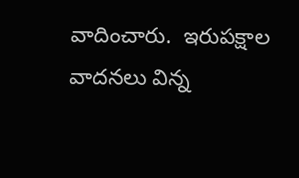వాదించారు.  ఇరుపక్షాల వాదనలు విన్న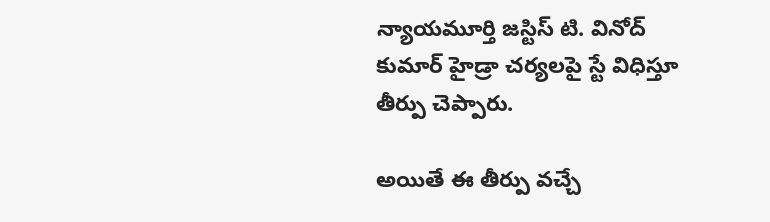న్యాయమూర్తి జస్టిస్ టి. వినోద్ కుమార్ హైడ్రా చర్యలపై స్టే విధిస్తూ తీర్పు చెప్పారు.

అయితే ఈ తీర్పు వచ్చే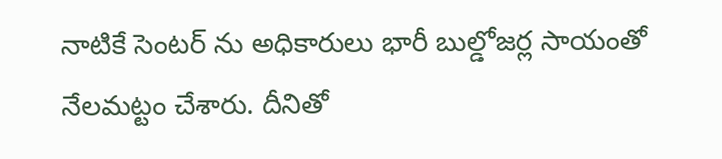నాటికే సెంటర్ ను అధికారులు భారీ బుల్డోజర్ల సాయంతో నేలమట్టం చేశారు. దీనితో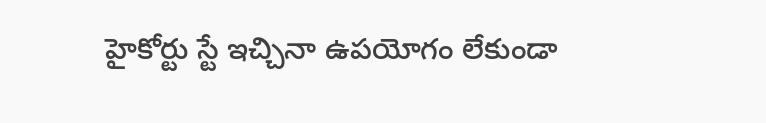హైకోర్టు స్టే ఇచ్చినా ఉపయోగం లేకుండా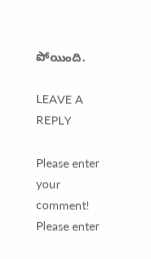పోయింది.

LEAVE A REPLY

Please enter your comment!
Please enter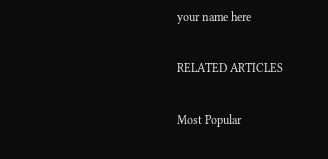your name here

RELATED ARTICLES

Most Popular